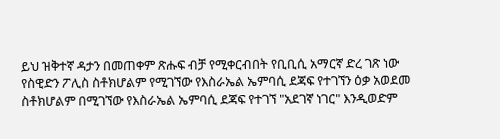ይህ ዝቅተኛ ዳታን በመጠቀም ጽሑፍ ብቻ የሚቀርብበት የቢቢሲ አማርኛ ድረ ገጽ ነው
የስዊድን ፖሊስ ስቶክሆልም የሚገኘው የእስራኤል ኤምባሲ ደጃፍ የተገኘን ዕቃ አወደመ
ስቶክሆልም በሚገኘው የእስራኤል ኤምባሲ ደጃፍ የተገኘ "አደገኛ ነገር" እንዲወድም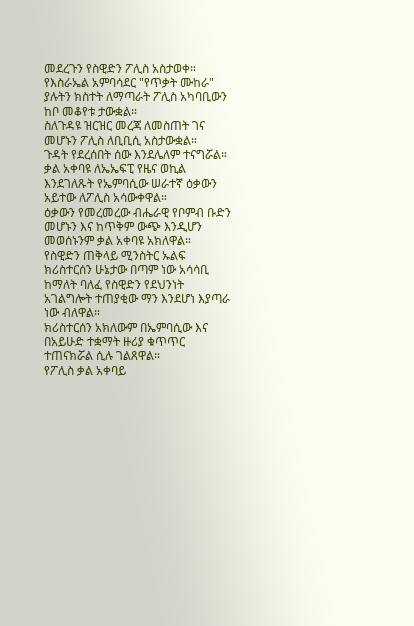መደረጉን የስዊድን ፖሊስ አስታወቀ።
የእስራኤል አምባሳደር "የጥቃት ሙከራ" ያሉትን ክስተት ለማጣራት ፖሊስ አካባቢውን ከቦ መቆየቱ ታውቋል።
ስለጉዳዩ ዝርዝር መረጃ ለመስጠት ገና መሆኑን ፖሊስ ለቢቢሲ አስታውቋል።
ጉዳት የደረሰበት ሰው እንደሌለም ተናግሯል።
ቃል አቀባዩ ለኤኤፍፒ የዜና ወኪል እንደገለጹት የኤምባሲው ሠራተኛ ዕቃውን አይተው ለፖሊስ አሳውቀዋል።
ዕቃውን የመረመረው ብሔራዊ የቦምብ ቡድን መሆኑን እና ከጥቅም ውጭ እንዲሆን መወሰኑንም ቃል አቀባዩ አክለዋል።
የስዊድን ጠቅላይ ሚንስትር ኡልፍ ክሪስተርሰን ሁኔታው በጣም ነው አሳሳቢ ከማለት ባለፈ የስዊድን የደህንነት አገልግሎት ተጠያቂው ማን እንደሆነ እያጣራ ነው ብለዋል።
ክሪስተርሰን አክለውም በኤምባሲው እና በአይሁድ ተቋማት ዙሪያ ቁጥጥር ተጠናክሯል ሲሉ ገልጸዋል።
የፖሊስ ቃል አቀባይ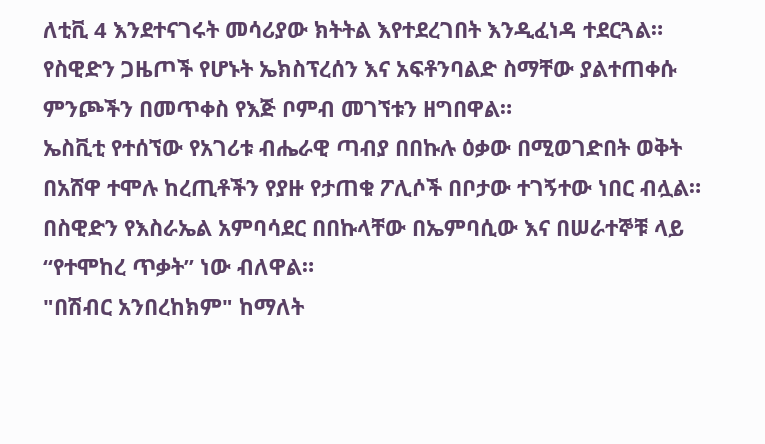ለቲቪ 4 እንደተናገሩት መሳሪያው ክትትል እየተደረገበት እንዲፈነዳ ተደርጓል።
የስዊድን ጋዜጦች የሆኑት ኤክስፕረሰን እና አፍቶንባልድ ስማቸው ያልተጠቀሱ ምንጮችን በመጥቀስ የእጅ ቦምብ መገኘቱን ዘግበዋል።
ኤስቪቲ የተሰኘው የአገሪቱ ብሔራዊ ጣብያ በበኩሉ ዕቃው በሚወገድበት ወቅት በአሸዋ ተሞሉ ከረጢቶችን የያዙ የታጠቁ ፖሊሶች በቦታው ተገኝተው ነበር ብሏል።
በስዊድን የእስራኤል አምባሳደር በበኩላቸው በኤምባሲው እና በሠራተኞቹ ላይ “የተሞከረ ጥቃት” ነው ብለዋል።
"በሽብር አንበረከክም" ከማለት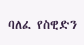ባለፈ የስዊድን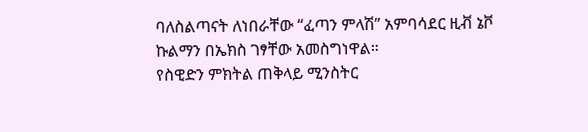ባለስልጣናት ለነበራቸው “ፈጣን ምላሽ” አምባሳደር ዚቭ ኔቮ ኩልማን በኤክስ ገፃቸው አመስግነዋል።
የስዊድን ምክትል ጠቅላይ ሚንስትር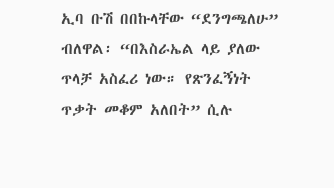ኢባ ቡሽ በበኩላቸው “ደንግጫለሁ” ብለዋል፡ “በእስራኤል ላይ ያለው ጥላቻ አስፈሪ ነው። የጽንፈኝነት ጥቃት መቆም አለበት” ሲሉ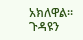አክለዋል።
ጉዳዩን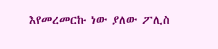እየመረመርኩ ነው ያለው ፖሊስ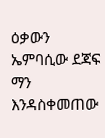ዕቃውን ኤምባሲው ደጃፍ ማን እንዳስቀመጠው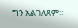ግን አልገለጸም።